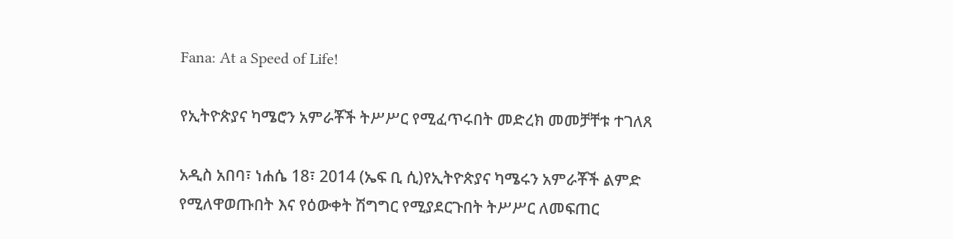Fana: At a Speed of Life!

የኢትዮጵያና ካሜሮን አምራቾች ትሥሥር የሚፈጥሩበት መድረክ መመቻቸቱ ተገለጸ

አዲስ አበባ፣ ነሐሴ 18፣ 2014 (ኤፍ ቢ ሲ)የኢትዮጵያና ካሜሩን አምራቾች ልምድ የሚለዋወጡበት እና የዕውቀት ሽግግር የሚያደርጉበት ትሥሥር ለመፍጠር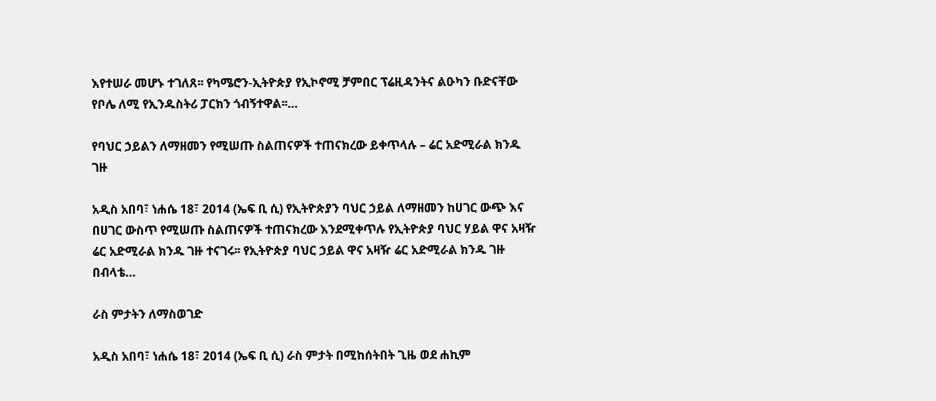እየተሠራ መሆኑ ተገለጸ፡፡ የካሜሮን-ኢትዮጵያ የኢኮኖሚ ቻምበር ፕሬዚዳንትና ልዑካን ቡድናቸው የቦሌ ለሚ የኢንዱስትሪ ፓርክን ጎብኝተዋል፡፡…

የባህር ኃይልን ለማዘመን የሚሠጡ ስልጠናዎች ተጠናክረው ይቀጥላሉ – ሬር አድሚራል ክንዱ ገዙ

አዲስ አበባ፣ ነሐሴ 18፣ 2014 (ኤፍ ቢ ሲ) የኢትዮጵያን ባህር ኃይል ለማዘመን ከሀገር ውጭ እና በሀገር ውስጥ የሚሠጡ ስልጠናዎች ተጠናክረው እንደሚቀጥሉ የኢትዮጵያ ባህር ሃይል ዋና አዛዥ ሬር አድሚራል ክንዱ ገዙ ተናገሩ፡፡ የኢትዮጵያ ባህር ኃይል ዋና አዛዥ ሬር አድሚራል ክንዱ ገዙ በብላቴ…

ራስ ምታትን ለማስወገድ

አዲስ አበባ፣ ነሐሴ 18፣ 2014 (ኤፍ ቢ ሲ) ራስ ምታት በሚከሰትበት ጊዜ ወደ ሐኪም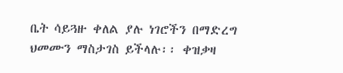ቤት ሳይጓዙ ቀለል ያሉ ነገሮችን በማድረግ ህመሙን ማስታገስ ይችላሉ፡፡ ቀዝቃዛ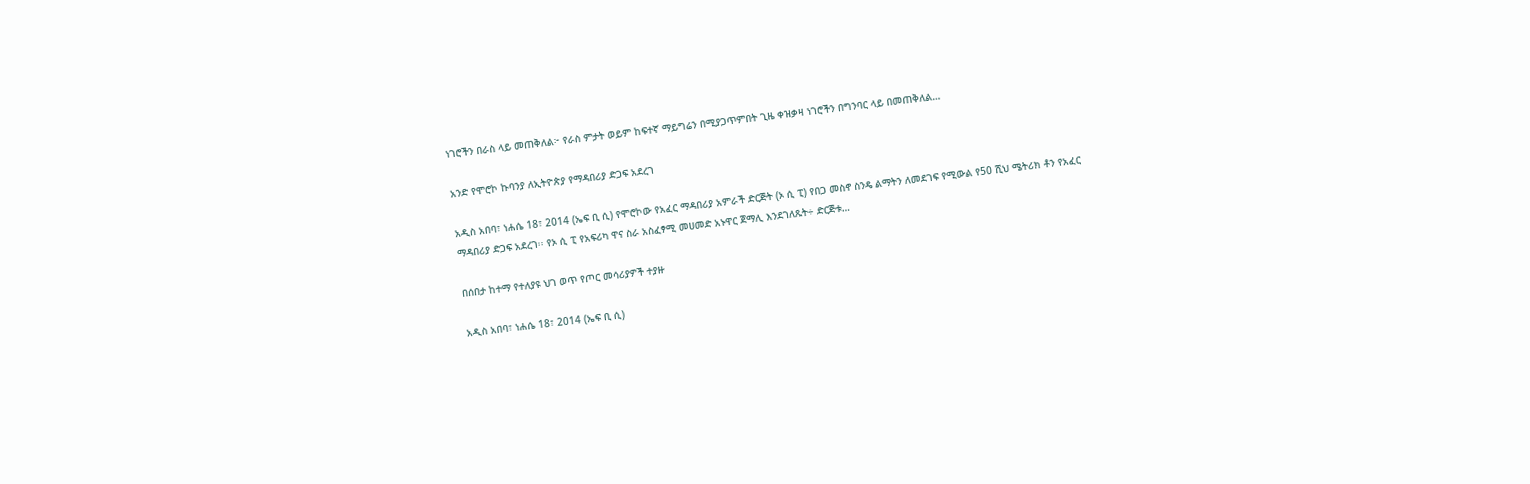ነገሮችን በራስ ላይ መጠቅለል፦ የራስ ምታት ወይም ከፍተኛ ማይግሬን በሚያጋጥምበት ጊዜ ቀዝቃዛ ነገሮችን በግንባር ላይ በመጠቅለል…

አንድ የሞሮኮ ኩባንያ ለኢትዮጵያ የማዳበሪያ ድጋፍ አደረገ

አዲስ አበባ፣ ነሐሴ 18፣ 2014 (ኤፍ ቢ ሲ) የሞሮኮው የአፈር ማዳበሪያ አምራች ድርጅት (ኦ ሲ ፒ) የበጋ መስኖ ስንዴ ልማትን ለመደገፍ የሚውል የ50 ሺህ ሜትሪክ ቶን የአፈር ማዳበሪያ ድጋፍ አደረገ፡፡ የኦ ሲ ፒ የአፍሪካ ዋና ስራ አስፈፃሚ መሀመድ አኑዋር ጀማሊ እንደገለጹት÷ ድርጅቱ…

በሰበታ ከተማ የተለያዩ ህገ ወጥ የጦር መሳሪያዎች ተያዙ

አዲስ አበባ፣ ነሐሴ 18፣ 2014 (ኤፍ ቢ ሲ)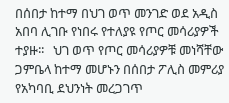በሰበታ ከተማ በህገ ወጥ መንገድ ወደ አዲስ አበባ ሊገቡ የነበሩ የተለያዩ የጦር መሳሪያዎች ተያዙ፡፡   ህገ ወጥ የጦር መሳሪያዎቹ መነሻቸው ጋምቤላ ከተማ መሆኑን በሰበታ ፖሊስ መምሪያ የአካባቢ ደህንነት መረጋገጥ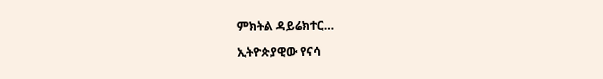ምክትል ዳይሬክተር…

ኢትዮጵያዊው የናሳ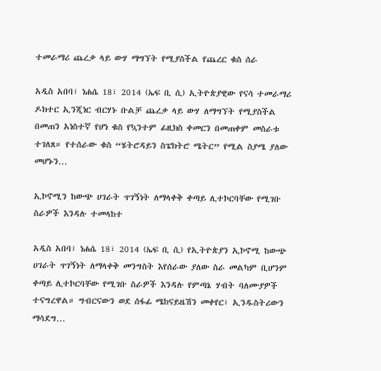ተመራማሪ ጨረቃ ላይ ውሃ ማግኘት የሚያስችል የጨረር ቁስ ሰራ

አዲስ አበባ፣ ነሐሴ 18፣ 2014 (ኤፍ ቢ ሲ) ኢትዮጵያዊው የናሳ ተመራማሪ ዶክተር ኢንጂነር ብርሃኑ ቡልቻ ጨረቃ ላይ ውሃ ለማግኘት የሚያስችል በመጠን አነስተኛ የሆነ ቁስ የኳንተም ፊዚክስ ቀመርን በመጠቀም መስራቱ ተገለጸ። የተሰራው ቁስ “ሄትሮዳይን ስፔክትሮ ሜትር” የሚል ስያሜ ያለው መሆኑን…

ኢኮኖሚን ከውጭ ሀገራት ጥገኝነት ለማላቀቅ ቀጣይ ሊተኮርባቸው የሚገቡ ስራዎች እንዳሉ ተመላከተ

አዲስ አበባ፣ ነሐሴ 18፣ 2014 (ኤፍ ቢ ሲ) የኢትዮጵያን ኢኮኖሚ ከውጭ ሀገራት ጥገኝነት ለማላቀቅ መንግስት እየሰራው ያለው ስራ መልካም ቢሆንም ቀጣይ ሊተኮርባቸው የሚገቡ ስራዎች እንዳሉ የምጣኔ ሃብት ባለሙያዎች ተናግረዋል። ግብርናውን ወደ ሰፋፊ ሜከናይዜሽን መቀየር፣ ኢንዱስትሪውን ማሳደግ…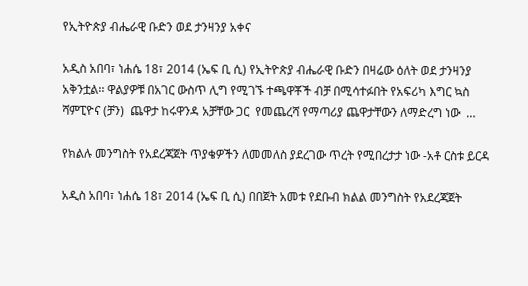የኢትዮጵያ ብሔራዊ ቡድን ወደ ታንዛንያ አቀና

አዲስ አበባ፣ ነሐሴ 18፣ 2014 (ኤፍ ቢ ሲ) የኢትዮጵያ ብሔራዊ ቡድን በዛሬው ዕለት ወደ ታንዛንያ አቅንቷል፡፡ ዋልያዎቹ በአገር ውስጥ ሊግ የሚገኙ ተጫዋቾች ብቻ በሚሳተፉበት የአፍሪካ እግር ኳስ ሻምፒዮና (ቻን)  ጨዋታ ከሩዋንዳ አቻቸው ጋር  የመጨረሻ የማጣሪያ ጨዋታቸውን ለማድረግ ነው  …

የክልሉ መንግስት የአደረጃጀት ጥያቄዎችን ለመመለስ ያደረገው ጥረት የሚበረታታ ነው -አቶ ርስቱ ይርዳ

አዲስ አበባ፣ ነሐሴ 18፣ 2014 (ኤፍ ቢ ሲ) በበጀት አመቱ የደቡብ ክልል መንግስት የአደረጃጀት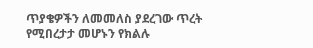ጥያቄዎችን ለመመለስ ያደረገው ጥረት የሚበረታታ መሆኑን የክልሉ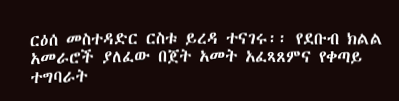ርዕሰ መስተዳድር ርስቱ ይረዳ ተናገሩ፡፡ የደቡብ ክልል አመራሮች ያለፈው በጀት አመት አፈጻጸምና የቀጣይ ተግባራት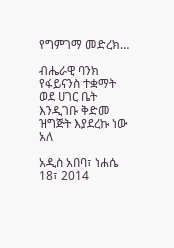የግምገማ መድረክ…

ብሔራዊ ባንክ የፋይናንስ ተቋማት ወደ ሀገር ቤት እንዲገቡ ቅድመ ዝግጅት እያደረኩ ነው አለ

አዲስ አበባ፣ ነሐሴ 18፣ 2014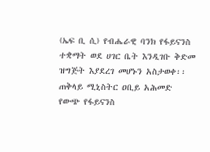(ኤፍ ቢ ሲ) የብሔራዊ ባንክ የፋይናንስ ተቋማት ወደ ሀገር ቤት እንዲገቡ ቅድመ ዝግጅት እያደረገ መሆኑን አስታወቀ፡፡ ጠቅላይ ሚኒስትር ዐቢይ አሕመድ የውጭ የፋይናንስ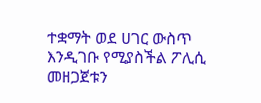ተቋማት ወደ ሀገር ውስጥ እንዲገቡ የሚያስችል ፖሊሲ መዘጋጀቱን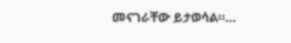መናገራቸው ይታወሳል።…